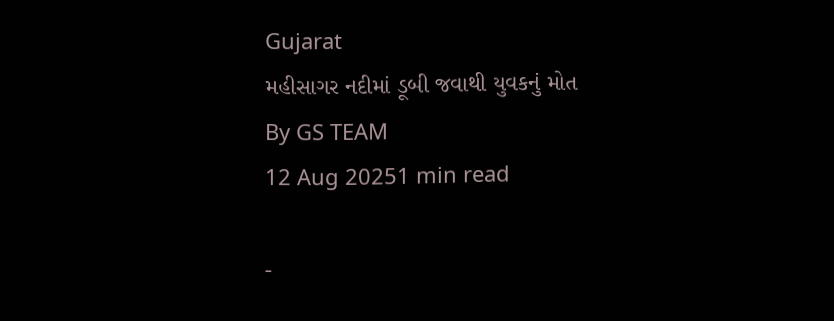Gujarat
મહીસાગર નદીમાં ડૂબી જવાથી યુવકનું મોત
By GS TEAM
12 Aug 20251 min read

-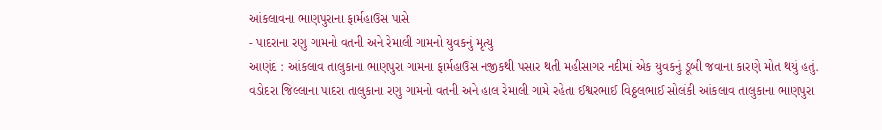આંકલાવના ભાણપુરાના ફાર્મહાઉસ પાસે
- પાદરાના રણુ ગામનો વતની અને રેમાલી ગામનો યુવકનું મૃત્યુ
આણંદ : આંકલાવ તાલુકાના ભાણપુરા ગામના ફાર્મહાઉસ નજીકથી પસાર થતી મહીસાગર નદીમાં એક યુવકનું ડૂબી જવાના કારણે મોત થયું હતું.
વડોદરા જિલ્લાના પાદરા તાલુકાના રણુ ગામનો વતની અને હાલ રેમાલી ગામે રહેતા ઈશ્વરભાઈ વિઠ્ઠલભાઈ સોલંકી આંકલાવ તાલુકાના ભાણપુરા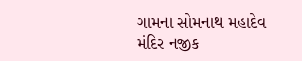ગામના સોમનાથ મહાદેવ મંદિર નજીક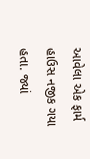આવેલા એક ફાર્મ હાઉસ નજીક ગયા હતા. જ્યાં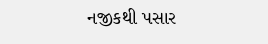નજીકથી પસાર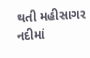થતી મહીસાગર નદીમાં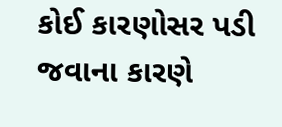કોઈ કારણોસર પડી જવાના કારણે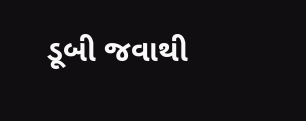ડૂબી જવાથી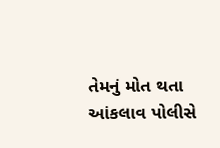તેમનું મોત થતા આંકલાવ પોલીસે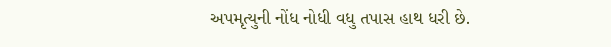અપમૃત્યુની નોંધ નોધી વધુ તપાસ હાથ ધરી છે.